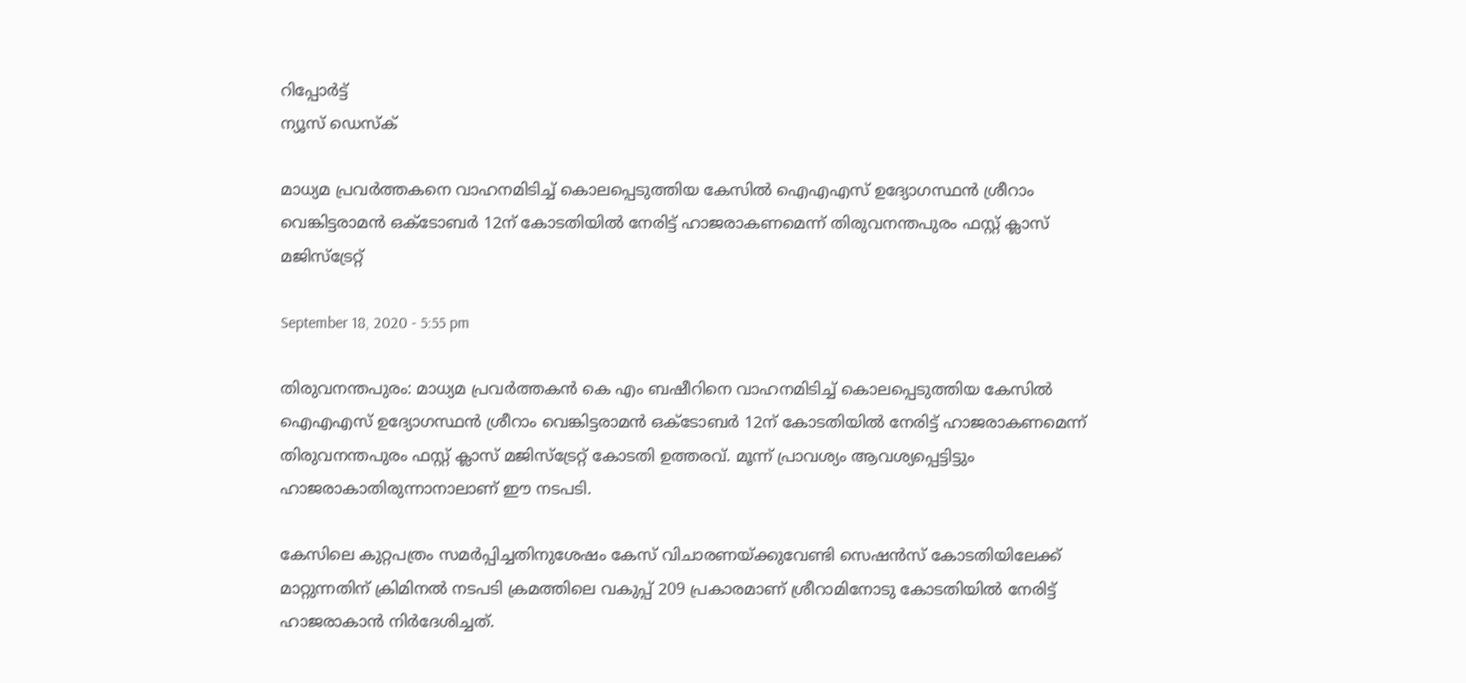റിപ്പോര്‍ട്ട്
ന്യൂസ് ഡെസ്ക്

മാധ്യമ പ്രവർത്തകനെ വാഹനമിടിച്ച് കൊലപ്പെടുത്തിയ കേസിൽ ഐഎഎസ് ഉദ്യോഗസ്ഥൻ ശ്രീറാം വെങ്കിട്ടരാമൻ ഒക്ടോബർ 12ന് കോടതിയിൽ നേരിട്ട് ഹാജരാകണമെന്ന് തിരുവനന്തപുരം ഫസ്റ്റ് ക്ലാസ് മജിസ്ട്രേറ്റ്

September 18, 2020 - 5:55 pm

തിരുവനന്തപുരം: മാധ്യമ പ്രവർത്തകൻ കെ എം ബഷീറിനെ വാഹനമിടിച്ച് കൊലപ്പെടുത്തിയ കേസിൽ ഐഎഎസ് ഉദ്യോഗസ്ഥൻ ശ്രീറാം വെങ്കിട്ടരാമൻ ഒക്ടോബർ 12ന് കോടതിയിൽ നേരിട്ട് ഹാജരാകണമെന്ന് തിരുവനന്തപുരം ഫസ്റ്റ് ക്ലാസ് മജിസ്ട്രേറ്റ് കോടതി ഉത്തരവ്. മൂന്ന് പ്രാവശ്യം ആവശ്യപ്പെട്ടിട്ടും ഹാജരാകാതിരുന്നാനാലാണ് ഈ നടപടി.

കേസിലെ കുറ്റപത്രം സമർപ്പിച്ചതിനുശേഷം കേസ് വിചാരണയ്ക്കുവേണ്ടി സെഷന്‍സ് കോടതിയിലേക്ക് മാറ്റുന്നതിന് ക്രിമിനൽ നടപടി ക്രമത്തിലെ വകുപ്പ് 209 പ്രകാരമാണ് ശ്രീറാമിനോടു കോടതിയിൽ നേരിട്ട് ഹാജരാകാൻ നിർദേശിച്ചത്.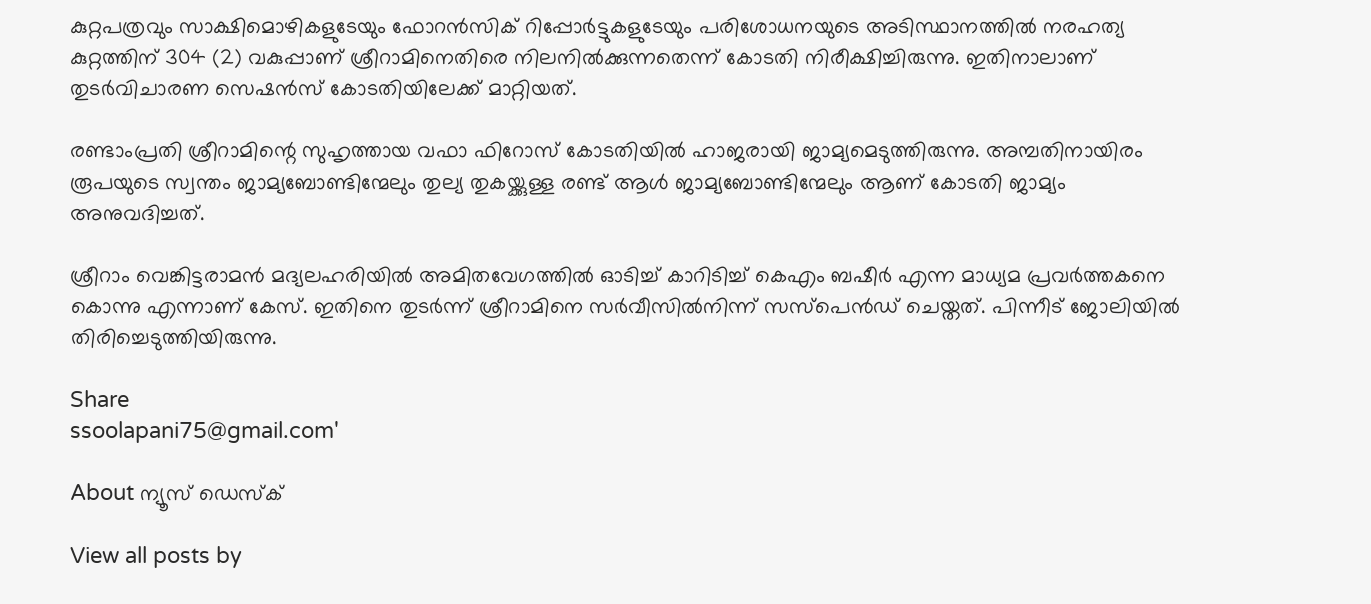കുറ്റപത്രവും സാക്ഷിമൊഴികളുടേയും ഫോറൻസിക് റിപ്പോർട്ടുകളുടേയും പരിശോധനയുടെ അടിസ്ഥാനത്തിൽ നരഹത്യ കുറ്റത്തിന് 304 (2) വകുപ്പാണ് ശ്രീറാമിനെതിരെ നിലനിൽക്കുന്നതെന്ന് കോടതി നിരീക്ഷിച്ചിരുന്നു. ഇതിനാലാണ് തുടർവിചാരണ സെഷൻസ് കോടതിയിലേക്ക് മാറ്റിയത്.

രണ്ടാംപ്രതി ശ്രീറാമിന്റെ സുഹൃത്തായ വഫാ ഫിറോസ് കോടതിയിൽ ഹാജരായി ജാമ്യമെടുത്തിരുന്നു. അമ്പതിനായിരം രൂപയുടെ സ്വന്തം ജാമ്യബോണ്ടിന്മേലും തുല്യ തുകയ്ക്കുള്ള രണ്ട് ആൾ ജാമ്യബോണ്ടിന്മേലും ആണ് കോടതി ജാമ്യം അനുവദിച്ചത്.

ശ്രീറാം വെങ്കിട്ടരാമൻ മദ്യലഹരിയിൽ അമിതവേഗത്തിൽ ഓടിച്ച് കാറിടിച്ച് കെഎം ബഷീർ എന്ന മാധ്യമ പ്രവർത്തകനെ കൊന്നു എന്നാണ് കേസ്. ഇതിനെ തുടർന്ന് ശ്രീറാമിനെ സർവീസിൽനിന്ന് സസ്പെൻഡ് ചെയ്തത്. പിന്നീട് ജോലിയിൽ തിരിച്ചെടുത്തിയിരുന്നു.

Share
ssoolapani75@gmail.com'

About ന്യൂസ് ഡെസ്ക്

View all posts by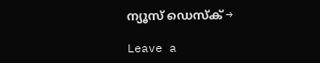ന്യൂസ് ഡെസ്ക് →

Leave a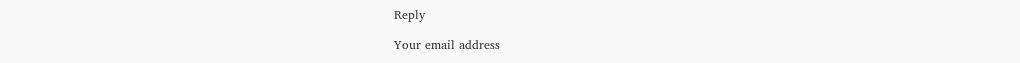Reply

Your email address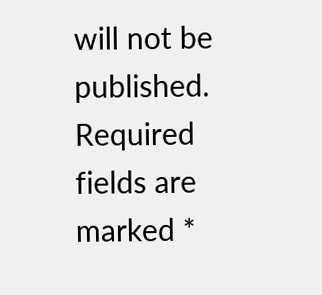will not be published. Required fields are marked *